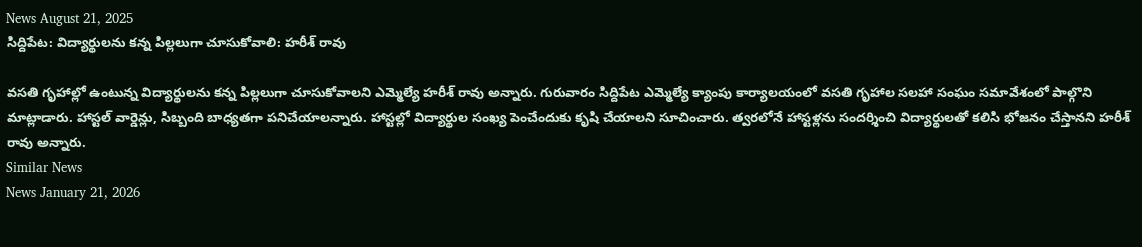News August 21, 2025
సిద్దిపేట: విద్యార్థులను కన్న పిల్లలుగా చూసుకోవాలి: హరీశ్ రావు

వసతి గృహాల్లో ఉంటున్న విద్యార్థులను కన్న పిల్లలుగా చూసుకోవాలని ఎమ్మెల్యే హరీశ్ రావు అన్నారు. గురువారం సిద్దిపేట ఎమ్మెల్యే క్యాంపు కార్యాలయంలో వసతి గృహాల సలహా సంఘం సమావేశంలో పాల్గొని మాట్లాడారు. హాస్టల్ వార్డెన్లు, సిబ్బంది బాధ్యతగా పనిచేయాలన్నారు. హాస్టల్లో విద్యార్థుల సంఖ్య పెంచేందుకు కృషి చేయాలని సూచించారు. త్వరలోనే హాస్టళ్లను సందర్శించి విద్యార్థులతో కలిసి భోజనం చేస్తానని హరీశ్ రావు అన్నారు.
Similar News
News January 21, 2026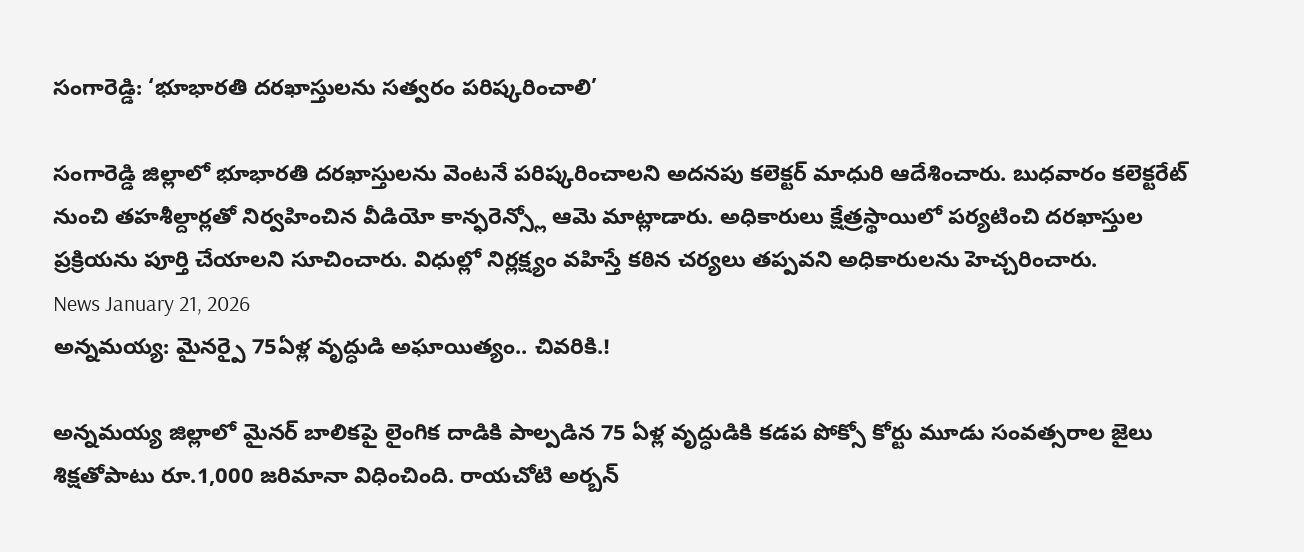సంగారెడ్డి: ‘భూభారతి దరఖాస్తులను సత్వరం పరిష్కరించాలి’

సంగారెడ్డి జిల్లాలో భూభారతి దరఖాస్తులను వెంటనే పరిష్కరించాలని అదనపు కలెక్టర్ మాధురి ఆదేశించారు. బుధవారం కలెక్టరేట్ నుంచి తహశీల్దార్లతో నిర్వహించిన వీడియో కాన్ఫరెన్స్లో ఆమె మాట్లాడారు. అధికారులు క్షేత్రస్థాయిలో పర్యటించి దరఖాస్తుల ప్రక్రియను పూర్తి చేయాలని సూచించారు. విధుల్లో నిర్లక్ష్యం వహిస్తే కఠిన చర్యలు తప్పవని అధికారులను హెచ్చరించారు.
News January 21, 2026
అన్నమయ్య: మైనర్పై 75ఏళ్ల వృద్ధుడి అఘాయిత్యం.. చివరికి.!

అన్నమయ్య జిల్లాలో మైనర్ బాలికపై లైంగిక దాడికి పాల్పడిన 75 ఏళ్ల వృద్ధుడికి కడప పోక్సో కోర్టు మూడు సంవత్సరాల జైలు శిక్షతోపాటు రూ.1,000 జరిమానా విధించింది. రాయచోటి అర్బన్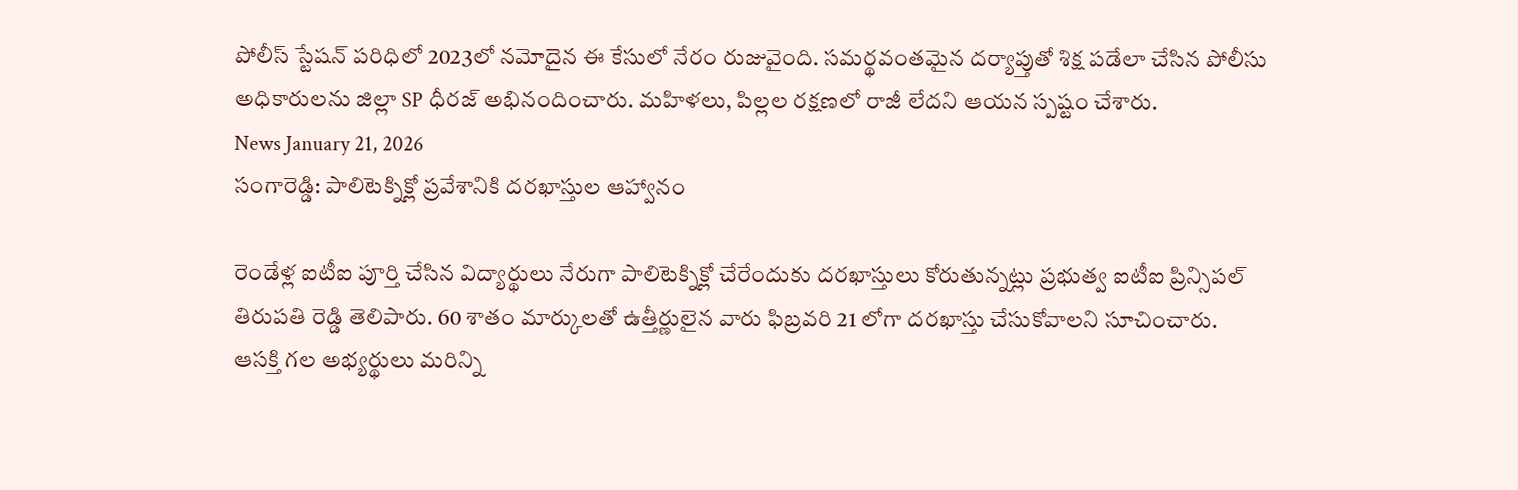పోలీస్ స్టేషన్ పరిధిలో 2023లో నమోదైన ఈ కేసులో నేరం రుజువైంది. సమర్థవంతమైన దర్యాప్తుతో శిక్ష పడేలా చేసిన పోలీసు అధికారులను జిల్లా SP ధీరజ్ అభినందించారు. మహిళలు, పిల్లల రక్షణలో రాజీ లేదని ఆయన స్పష్టం చేశారు.
News January 21, 2026
సంగారెడ్డి: పాలిటెక్నిక్లో ప్రవేశానికి దరఖాస్తుల ఆహ్వానం

రెండేళ్ల ఐటీఐ పూర్తి చేసిన విద్యార్థులు నేరుగా పాలిటెక్నిక్లో చేరేందుకు దరఖాస్తులు కోరుతున్నట్లు ప్రభుత్వ ఐటీఐ ప్రిన్సిపల్ తిరుపతి రెడ్డి తెలిపారు. 60 శాతం మార్కులతో ఉత్తీర్ణులైన వారు ఫిబ్రవరి 21 లోగా దరఖాస్తు చేసుకోవాలని సూచించారు. ఆసక్తి గల అభ్యర్థులు మరిన్ని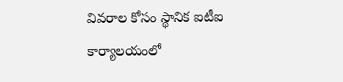వివరాల కోసం స్థానిక ఐటీఐ కార్యాలయంలో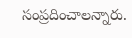సంప్రదించాలన్నారు.